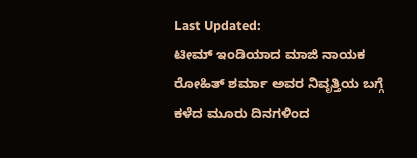Last Updated:
ಟೀಮ್ ಇಂಡಿಯಾದ ಮಾಜಿ ನಾಯಕ ರೋಹಿತ್ ಶರ್ಮಾ ಅವರ ನಿವೃತ್ತಿಯ ಬಗ್ಗೆ ಕಳೆದ ಮೂರು ದಿನಗಳಿಂದ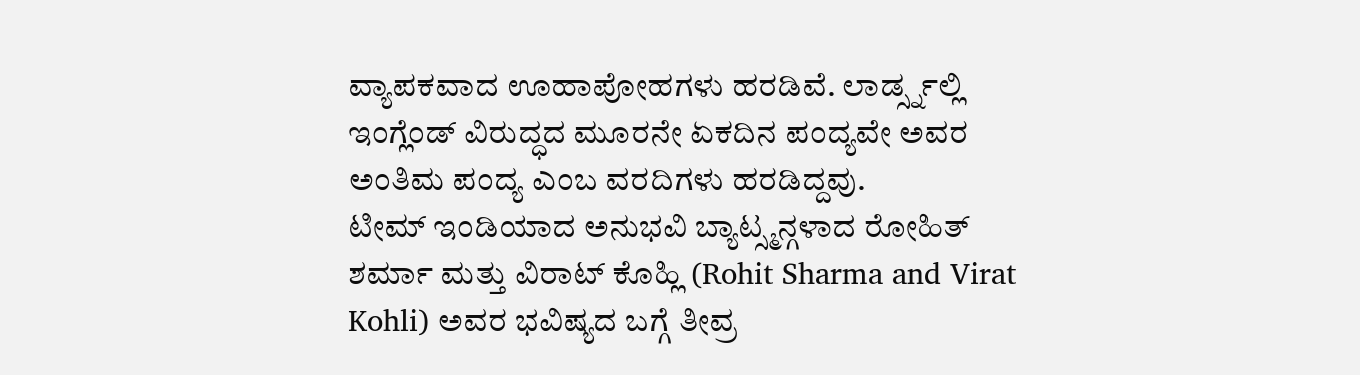ವ್ಯಾಪಕವಾದ ಊಹಾಪೋಹಗಳು ಹರಡಿವೆ. ಲಾರ್ಡ್ಸ್ನಲ್ಲಿ ಇಂಗ್ಲೆಂಡ್ ವಿರುದ್ಧದ ಮೂರನೇ ಏಕದಿನ ಪಂದ್ಯವೇ ಅವರ ಅಂತಿಮ ಪಂದ್ಯ ಎಂಬ ವರದಿಗಳು ಹರಡಿದ್ದವು.
ಟೀಮ್ ಇಂಡಿಯಾದ ಅನುಭವಿ ಬ್ಯಾಟ್ಸ್ಮನ್ಗಳಾದ ರೋಹಿತ್ ಶರ್ಮಾ ಮತ್ತು ವಿರಾಟ್ ಕೊಹ್ಲಿ (Rohit Sharma and Virat Kohli) ಅವರ ಭವಿಷ್ಯದ ಬಗ್ಗೆ ತೀವ್ರ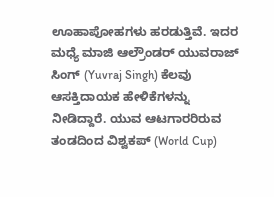ಊಹಾಪೋಹಗಳು ಹರಡುತ್ತಿವೆ. ಇದರ ಮಧ್ಯೆ ಮಾಜಿ ಆಲ್ರೌಂಡರ್ ಯುವರಾಜ್ ಸಿಂಗ್ (Yuvraj Singh) ಕೆಲವು ಆಸಕ್ತಿದಾಯಕ ಹೇಳಿಕೆಗಳನ್ನು ನೀಡಿದ್ದಾರೆ. ಯುವ ಆಟಗಾರರಿರುವ ತಂಡದಿಂದ ವಿಶ್ವಕಪ್ (World Cup)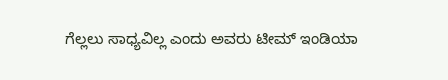ಗೆಲ್ಲಲು ಸಾಧ್ಯವಿಲ್ಲ ಎಂದು ಅವರು ಟೀಮ್ ಇಂಡಿಯಾ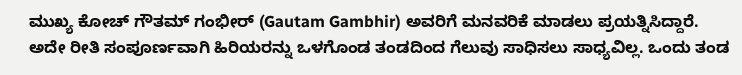ಮುಖ್ಯ ಕೋಚ್ ಗೌತಮ್ ಗಂಭೀರ್ (Gautam Gambhir) ಅವರಿಗೆ ಮನವರಿಕೆ ಮಾಡಲು ಪ್ರಯತ್ನಿಸಿದ್ದಾರೆ. ಅದೇ ರೀತಿ ಸಂಪೂರ್ಣವಾಗಿ ಹಿರಿಯರನ್ನು ಒಳಗೊಂಡ ತಂಡದಿಂದ ಗೆಲುವು ಸಾಧಿಸಲು ಸಾಧ್ಯವಿಲ್ಲ. ಒಂದು ತಂಡ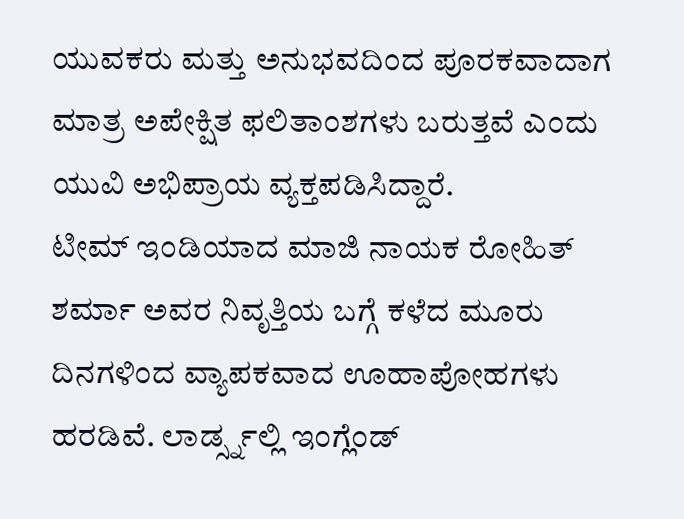ಯುವಕರು ಮತ್ತು ಅನುಭವದಿಂದ ಪೂರಕವಾದಾಗ ಮಾತ್ರ ಅಪೇಕ್ಷಿತ ಫಲಿತಾಂಶಗಳು ಬರುತ್ತವೆ ಎಂದು ಯುವಿ ಅಭಿಪ್ರಾಯ ವ್ಯಕ್ತಪಡಿಸಿದ್ದಾರೆ.
ಟೀಮ್ ಇಂಡಿಯಾದ ಮಾಜಿ ನಾಯಕ ರೋಹಿತ್ ಶರ್ಮಾ ಅವರ ನಿವೃತ್ತಿಯ ಬಗ್ಗೆ ಕಳೆದ ಮೂರು ದಿನಗಳಿಂದ ವ್ಯಾಪಕವಾದ ಊಹಾಪೋಹಗಳು ಹರಡಿವೆ. ಲಾರ್ಡ್ಸ್ನಲ್ಲಿ ಇಂಗ್ಲೆಂಡ್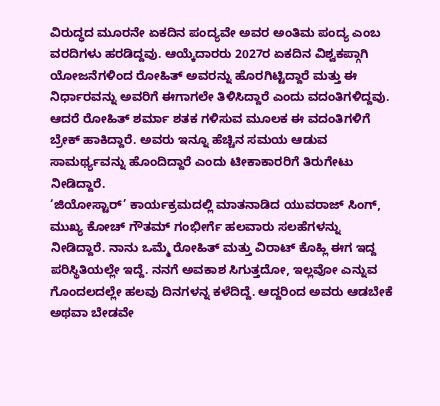ವಿರುದ್ಧದ ಮೂರನೇ ಏಕದಿನ ಪಂದ್ಯವೇ ಅವರ ಅಂತಿಮ ಪಂದ್ಯ ಎಂಬ ವರದಿಗಳು ಹರಡಿದ್ದವು. ಆಯ್ಕೆದಾರರು 2027ರ ಏಕದಿನ ವಿಶ್ವಕಪ್ಗಾಗಿ ಯೋಜನೆಗಳಿಂದ ರೋಹಿತ್ ಅವರನ್ನು ಹೊರಗಿಟ್ಟಿದ್ದಾರೆ ಮತ್ತು ಈ ನಿರ್ಧಾರವನ್ನು ಅವರಿಗೆ ಈಗಾಗಲೇ ತಿಳಿಸಿದ್ದಾರೆ ಎಂದು ವದಂತಿಗಳಿದ್ದವು. ಆದರೆ ರೋಹಿತ್ ಶರ್ಮಾ ಶತಕ ಗಳಿಸುವ ಮೂಲಕ ಈ ವದಂತಿಗಳಿಗೆ ಬ್ರೇಕ್ ಹಾಕಿದ್ದಾರೆ. ಅವರು ಇನ್ನೂ ಹೆಚ್ಚಿನ ಸಮಯ ಆಡುವ ಸಾಮರ್ಥ್ಯವನ್ನು ಹೊಂದಿದ್ದಾರೆ ಎಂದು ಟೀಕಾಕಾರರಿಗೆ ತಿರುಗೇಟು ನೀಡಿದ್ದಾರೆ.
‘ಜಿಯೋಸ್ಟಾರ್’ ಕಾರ್ಯಕ್ರಮದಲ್ಲಿ ಮಾತನಾಡಿದ ಯುವರಾಜ್ ಸಿಂಗ್, ಮುಖ್ಯ ಕೋಚ್ ಗೌತಮ್ ಗಂಭೀರ್ಗೆ ಹಲವಾರು ಸಲಹೆಗಳನ್ನು ನೀಡಿದ್ದಾರೆ. ನಾನು ಒಮ್ಮೆ ರೋಹಿತ್ ಮತ್ತು ವಿರಾಟ್ ಕೊಹ್ಲಿ ಈಗ ಇದ್ದ ಪರಿಸ್ಥಿತಿಯಲ್ಲೇ ಇದ್ದೆ. ನನಗೆ ಅವಕಾಶ ಸಿಗುತ್ತದೋ, ಇಲ್ಲವೋ ಎನ್ನುವ ಗೊಂದಲದಲ್ಲೇ ಹಲವು ದಿನಗಳನ್ನ ಕಳೆದಿದ್ದೆ. ಆದ್ದರಿಂದ ಅವರು ಆಡಬೇಕೆ ಅಥವಾ ಬೇಡವೇ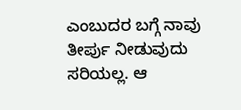ಎಂಬುದರ ಬಗ್ಗೆ ನಾವು ತೀರ್ಪು ನೀಡುವುದು ಸರಿಯಲ್ಲ. ಆ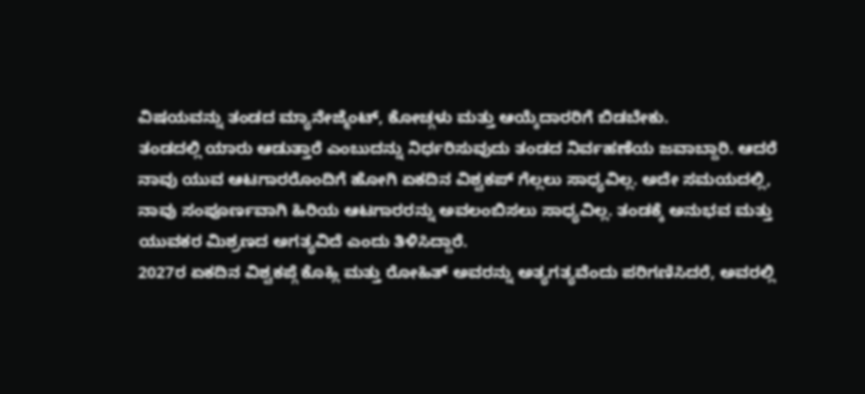ವಿಷಯವನ್ನು ತಂಡದ ಮ್ಯಾನೇಜ್ಮೆಂಟ್, ಕೋಚ್ಗಳು ಮತ್ತು ಆಯ್ಕೆದಾರರಿಗೆ ಬಿಡಬೇಕು.
ತಂಡದಲ್ಲಿ ಯಾರು ಆಡುತ್ತಾರೆ ಎಂಬುದನ್ನು ನಿರ್ಧರಿಸುವುದು ತಂಡದ ನಿರ್ವಹಣೆಯ ಜವಾಬ್ದಾರಿ. ಆದರೆ ನಾವು ಯುವ ಆಟಗಾರರೊಂದಿಗೆ ಹೋಗಿ ಏಕದಿನ ವಿಶ್ವಕಪ್ ಗೆಲ್ಲಲು ಸಾಧ್ಯವಿಲ್ಲ. ಅದೇ ಸಮಯದಲ್ಲಿ, ನಾವು ಸಂಪೂರ್ಣವಾಗಿ ಹಿರಿಯ ಆಟಗಾರರನ್ನು ಅವಲಂಬಿಸಲು ಸಾಧ್ಯವಿಲ್ಲ. ತಂಡಕ್ಕೆ ಅನುಭವ ಮತ್ತು ಯುವಕರ ಮಿಶ್ರಣದ ಅಗತ್ಯವಿದೆ ಎಂದು ತಿಳಿಸಿದ್ದಾರೆ.
2027ರ ಏಕದಿನ ವಿಶ್ವಕಪ್ಗೆ ಕೊಹ್ಲಿ ಮತ್ತು ರೋಹಿತ್ ಅವರನ್ನು ಅತ್ಯಗತ್ಯವೆಂದು ಪರಿಗಣಿಸಿದರೆ, ಅವರಲ್ಲಿ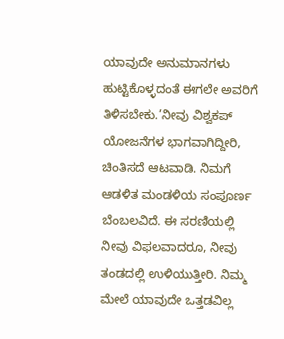ಯಾವುದೇ ಅನುಮಾನಗಳು ಹುಟ್ಟಿಕೊಳ್ಳದಂತೆ ಈಗಲೇ ಅವರಿಗೆ ತಿಳಿಸಬೇಕು.’ನೀವು ವಿಶ್ವಕಪ್ ಯೋಜನೆಗಳ ಭಾಗವಾಗಿದ್ದೀರಿ, ಚಿಂತಿಸದೆ ಆಟವಾಡಿ. ನಿಮಗೆ ಆಡಳಿತ ಮಂಡಳಿಯ ಸಂಪೂರ್ಣ ಬೆಂಬಲವಿದೆ. ಈ ಸರಣಿಯಲ್ಲಿ ನೀವು ವಿಫಲವಾದರೂ, ನೀವು ತಂಡದಲ್ಲಿ ಉಳಿಯುತ್ತೀರಿ. ನಿಮ್ಮ ಮೇಲೆ ಯಾವುದೇ ಒತ್ತಡವಿಲ್ಲ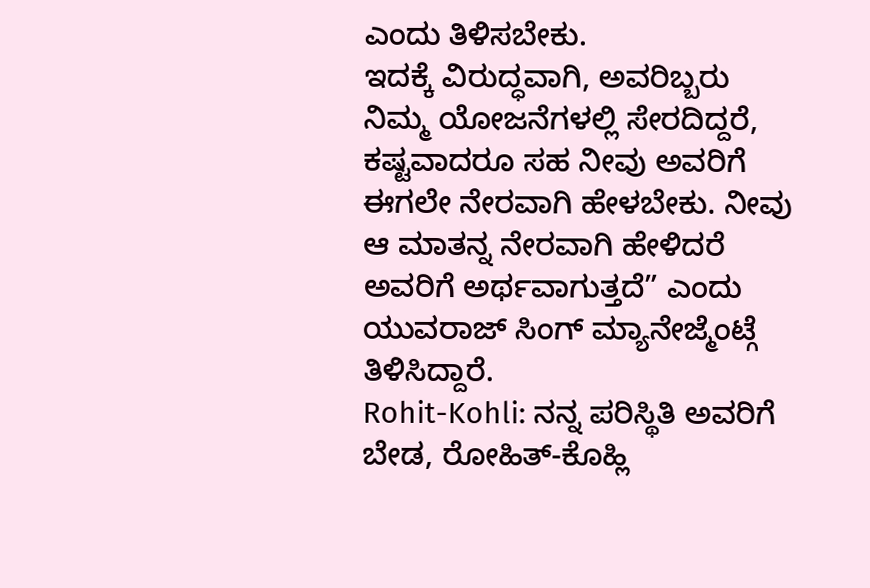ಎಂದು ತಿಳಿಸಬೇಕು.
ಇದಕ್ಕೆ ವಿರುದ್ಧವಾಗಿ, ಅವರಿಬ್ಬರು ನಿಮ್ಮ ಯೋಜನೆಗಳಲ್ಲಿ ಸೇರದಿದ್ದರೆ, ಕಷ್ಟವಾದರೂ ಸಹ ನೀವು ಅವರಿಗೆ ಈಗಲೇ ನೇರವಾಗಿ ಹೇಳಬೇಕು. ನೀವು ಆ ಮಾತನ್ನ ನೇರವಾಗಿ ಹೇಳಿದರೆ ಅವರಿಗೆ ಅರ್ಥವಾಗುತ್ತದೆ” ಎಂದು ಯುವರಾಜ್ ಸಿಂಗ್ ಮ್ಯಾನೇಜ್ಮೆಂಟ್ಗೆ ತಿಳಿಸಿದ್ದಾರೆ.
Rohit-Kohli: ನನ್ನ ಪರಿಸ್ಥಿತಿ ಅವರಿಗೆ ಬೇಡ, ರೋಹಿತ್-ಕೊಹ್ಲಿ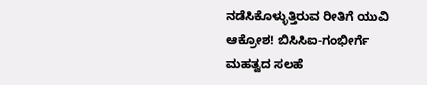ನಡೆಸಿಕೊಳ್ಳುತ್ತಿರುವ ರೀತಿಗೆ ಯುವಿ ಆಕ್ರೋಶ! ಬಿಸಿಸಿಐ-ಗಂಭೀರ್ಗೆ ಮಹತ್ವದ ಸಲಹೆ